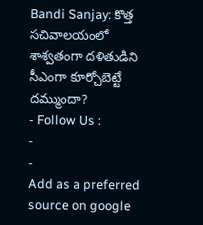Bandi Sanjay: కొత్త సచివాలయంలో శాశ్వతంగా దళితుడిని సీఎంగా కూర్చోబెట్టే దమ్ముందా?
- Follow Us :
-
-
Add as a preferred
source on google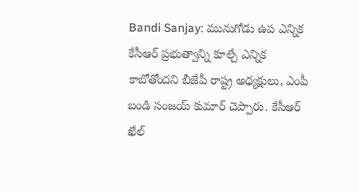Bandi Sanjay: మునుగోడు ఉప ఎన్నిక కేసీఆర్ ప్రభుత్వాన్ని కూల్చే ఎన్నిక కాబోతోందని బీజేపీ రాష్ట్ర అధ్యక్షులు, ఎంపీ బండి సంజయ్ కుమార్ చెప్పారు. కేసీఆర్ ఖేల్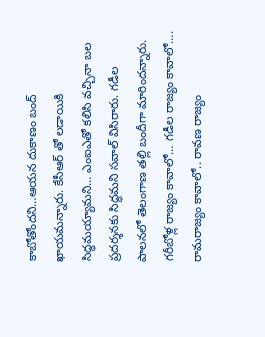కాబోతోందని…ఆయన దుకాణం బంద్ ఖాయమన్నారు. కేసీఆర్ తో లడాయికి సిద్ధమయ్యామని… ఎంఐఎతో కలిసి వచ్చినా బల ప్రదర్శనకు సిద్ధమని సవాల్ విసిరారు. గడీల పాలనలో తెలంగాణ తల్లి బందీగా మారిందన్నారు. గరీబోళ్ల రాజ్యం కావాలో… గడీల రాజ్యం కావాలో…. రామరాజ్యం కావాలో.. రావణ రాజ్యం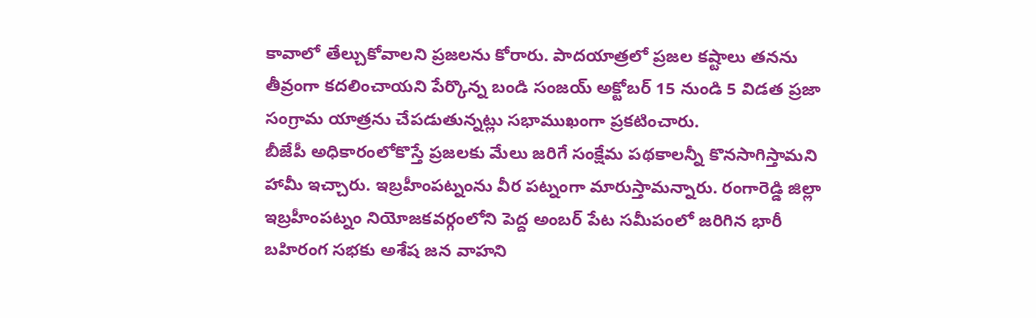కావాలో తేల్చుకోవాలని ప్రజలను కోరారు. పాదయాత్రలో ప్రజల కష్టాలు తనను తీవ్రంగా కదలించాయని పేర్కొన్న బండి సంజయ్ అక్టోబర్ 15 నుండి 5 విడత ప్రజా సంగ్రామ యాత్రను చేపడుతున్నట్లు సభాముఖంగా ప్రకటించారు.
బీజేపీ అధికారంలోకొస్తే ప్రజలకు మేలు జరిగే సంక్షేమ పథకాలన్నీ కొనసాగిస్తామని హామీ ఇచ్చారు. ఇబ్రహీంపట్నంను వీర పట్నంగా మారుస్తామన్నారు. రంగారెడ్డి జిల్లా ఇబ్రహీంపట్నం నియోజకవర్గంలోని పెద్ద అంబర్ పేట సమీపంలో జరిగిన భారీ బహిరంగ సభకు అశేష జన వాహని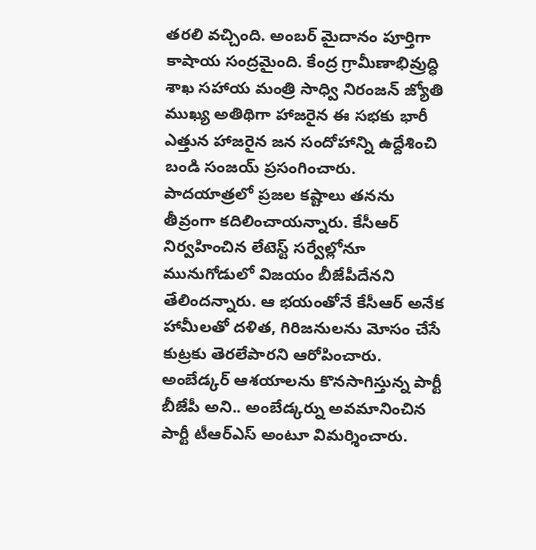తరలి వచ్చింది. అంబర్ మైదానం పూర్తిగా కాషాయ సంద్రమైంది. కేంద్ర గ్రామీణాభివ్రుద్ధి శాఖ సహాయ మంత్రి సాధ్వి నిరంజన్ జ్యోతి ముఖ్య అతిథిగా హాజరైన ఈ సభకు భారీ ఎత్తున హాజరైన జన సందోహాన్ని ఉద్దేశించి బండి సంజయ్ ప్రసంగించారు. పాదయాత్రలో ప్రజల కష్టాలు తనను తీవ్రంగా కదిలించాయన్నారు. కేసీఆర్ నిర్వహించిన లేటెస్ట్ సర్వేల్లోనూ మునుగోడులో విజయం బీజేపీదేనని తేలిందన్నారు. ఆ భయంతోనే కేసీఆర్ అనేక హామీలతో దళిత, గిరిజనులను మోసం చేసే కుట్రకు తెరలేపారని ఆరోపించారు. అంబేడ్కర్ ఆశయాలను కొనసాగిస్తున్న పార్టీ బీజేపీ అని.. అంబేడ్కర్ను అవమానించిన పార్టీ టీఆర్ఎస్ అంటూ విమర్శించారు.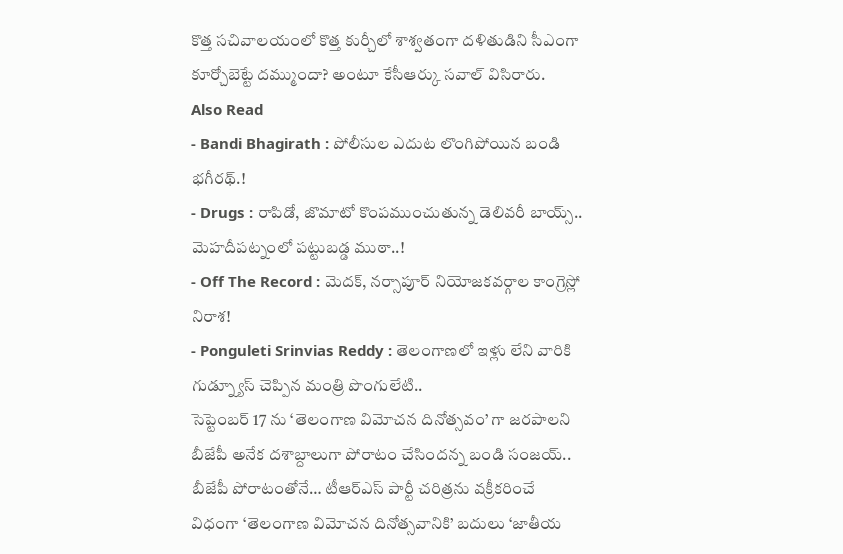కొత్త సచివాలయంలో కొత్త కుర్చీలో శాశ్వతంగా దళితుడిని సీఎంగా కూర్చోబెట్టే దమ్ముందా? అంటూ కేసీఆర్కు సవాల్ విసిరారు.
Also Read
- Bandi Bhagirath : పోలీసుల ఎదుట లొంగిపోయిన బండి భగీరథ్.!
- Drugs : రాపిడో, జొమాటో కొంపముంచుతున్న డెలివరీ బాయ్స్.. మెహదీపట్నంలో పట్టుబడ్డ ముఠా..!
- Off The Record : మెదక్, నర్సాపూర్ నియోజకవర్గాల కాంగ్రెస్లో నిరాశ!
- Ponguleti Srinvias Reddy : తెలంగాణలో ఇళ్లు లేని వారికి గుడ్న్యూస్ చెప్పిన మంత్రి పొంగులేటి..
సెప్టెంబర్ 17 ను ‘తెలంగాణ విమోచన దినోత్సవం’ గా జరపాలని బీజేపీ అనేక దశాబ్దాలుగా పోరాటం చేసిందన్న బండి సంజయ్.. బీజేపీ పోరాటంతోనే… టీఆర్ఎస్ పార్టీ చరిత్రను వక్రీకరించే విధంగా ‘తెలంగాణ విమోచన దినోత్సవానికి’ బదులు ‘జాతీయ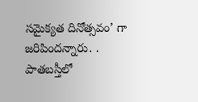సమైక్యత దినోత్సవం’ గా జరిపిందన్నారు. . పాతబస్తీలో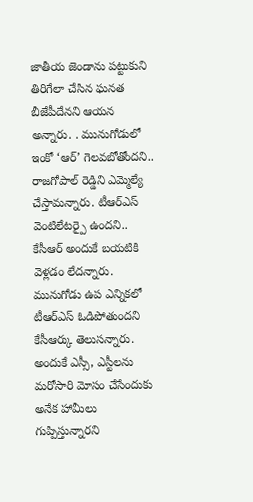జాతీయ జెండాను పట్టుకుని తిరిగేలా చేసిన ఘనత బీజేపీదేనని ఆయన అన్నారు. . మునుగోడులో ఇంకో ‘ఆర్’ గెలవబోతోందని.. రాజగోపాల్ రెడ్డిని ఎమ్మెల్యే చేస్తామన్నారు. టీఆర్ఎస్ వెంటిలేటర్పై ఉందని.. కేసీఆర్ అందుకే బయటికి వెళ్లడం లేదన్నారు. మునుగోడు ఉప ఎన్నికలో టీఆర్ఎస్ ఓడిపోతుందని కేసీఆర్కు తెలుసన్నారు. అందుకే ఎస్సీ, ఎస్టీలను మరోసారి మోసం చేసేందుకు అనేక హామీలు గుప్పిస్తున్నారని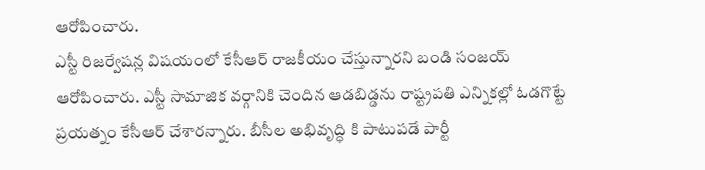ఆరోపించారు.
ఎస్టీ రిజర్వేషన్ల విషయంలో కేసీఆర్ రాజకీయం చేస్తున్నారని బండి సంజయ్ ఆరోపించారు. ఎస్టీ సామాజిక వర్గానికి చెందిన ఆడబిడ్డను రాష్ట్రపతి ఎన్నికల్లో ఓడగొట్టే ప్రయత్నం కేసీఆర్ చేశారన్నారు. బీసీల అభివృద్ధి కి పాటుపడే పార్టీ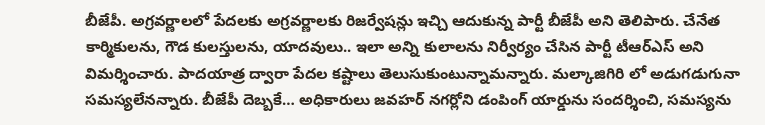బీజేపీ. అగ్రవర్ణాలలో పేదలకు అగ్రవర్ణాలకు రిజర్వేషన్లు ఇచ్చి ఆదుకున్న పార్టీ బీజేపీ అని తెలిపారు. చేనేత కార్మికులను, గౌడ కులస్తులను, యాదవులు.. ఇలా అన్ని కులాలను నిర్వీర్యం చేసిన పార్టీ టీఆర్ఎస్ అని విమర్శించారు. పాదయాత్ర ద్వారా పేదల కష్టాలు తెలుసుకుంటున్నామన్నారు. మల్కాజిగిరి లో అడుగడుగునా సమస్యలేనన్నారు. బీజేపీ దెబ్బకే… అధికారులు జవహర్ నగర్లోని డంపింగ్ యార్డును సందర్శించి, సమస్యను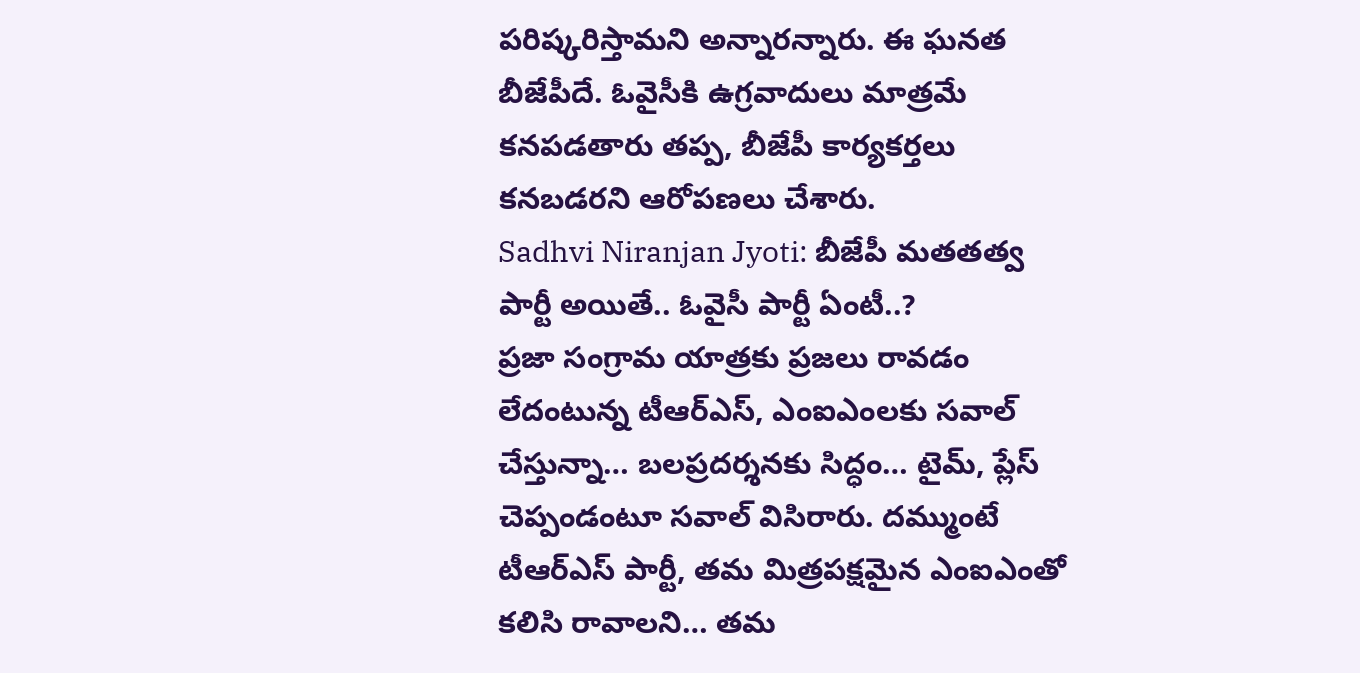పరిష్కరిస్తామని అన్నారన్నారు. ఈ ఘనత బీజేపీదే. ఓవైసీకి ఉగ్రవాదులు మాత్రమే కనపడతారు తప్ప, బీజేపీ కార్యకర్తలు కనబడరని ఆరోపణలు చేశారు.
Sadhvi Niranjan Jyoti: బీజేపీ మతతత్వ పార్టీ అయితే.. ఓవైసీ పార్టీ ఏంటీ..?
ప్రజా సంగ్రామ యాత్రకు ప్రజలు రావడం లేదంటున్న టీఆర్ఎస్, ఎంఐఎంలకు సవాల్ చేస్తున్నా… బలప్రదర్శనకు సిద్ధం… టైమ్, ప్లేస్ చెప్పండంటూ సవాల్ విసిరారు. దమ్ముంటే టీఆర్ఎస్ పార్టీ, తమ మిత్రపక్షమైన ఎంఐఎంతో కలిసి రావాలని… తమ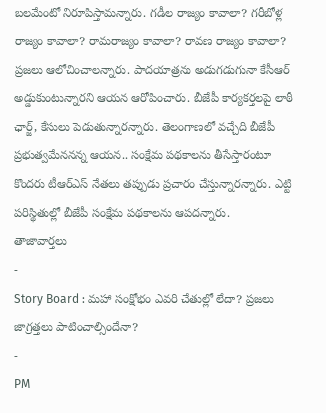బలమేంటో నిరూపిస్తామన్నారు. గడీల రాజ్యం కావాలా? గరీబోళ్ల రాజ్యం కావాలా? రామరాజ్యం కావాలా? రావణ రాజ్యం కావాలా? ప్రజలు ఆలోచించాలన్నారు. పాదయాత్రను అడుగడుగునా కేసీఆర్ అడ్డుకుంటున్నారని ఆయన ఆరోపించారు. బీజేపీ కార్యకర్తలపై లాఠీ ఛార్జ్, కేసులు పెడుతున్నారన్నారు. తెలంగాణలో వచ్చేది బీజేపీ ప్రభుత్వమేననన్న ఆయన.. సంక్షేమ పథకాలను తీసేస్తారంటూ కొందరు టీఆర్ఎస్ నేతలు తప్పుడు ప్రచారం చేస్తున్నారన్నారు. ఎట్టి పరిస్థితుల్లో బీజేపీ సంక్షేమ పథకాలను ఆపదన్నారు.
తాజావార్తలు
-
Story Board : మహా సంక్షోభం ఎవరి చేతుల్లో లేదా? ప్రజలు జాగ్రత్తలు పాటించాల్సిందేనా?
-
PM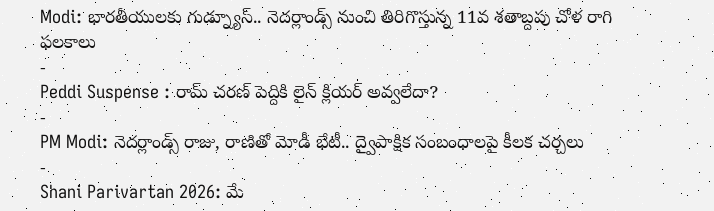Modi: భారతీయులకు గుడ్న్యూస్.. నెదర్లాండ్స్ నుంచి తిరిగొస్తున్న 11వ శతాబ్దపు చోళ రాగి ఫలకాలు
-
Peddi Suspense : రామ్ చరణ్ పెద్దికి లైన్ క్లియర్ అవ్వలేదా?
-
PM Modi: నెదర్లాండ్స్ రాజు, రాణితో మోడీ భేటీ.. ద్వైపాక్షిక సంబంధాలపై కీలక చర్చలు
-
Shani Parivartan 2026: మే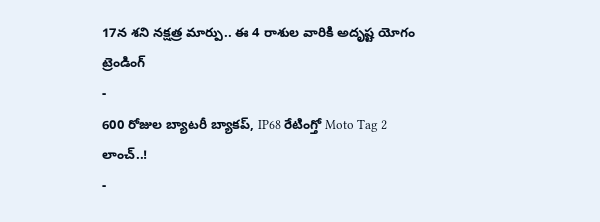17న శని నక్షత్ర మార్పు.. ఈ 4 రాశుల వారికి అదృష్ట యోగం
ట్రెండింగ్
-
600 రోజుల బ్యాటరీ బ్యాకప్, IP68 రేటింగ్తో Moto Tag 2 లాంచ్..!
-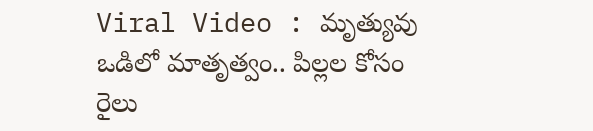Viral Video : మృత్యువు ఒడిలో మాతృత్వం.. పిల్లల కోసం రైలు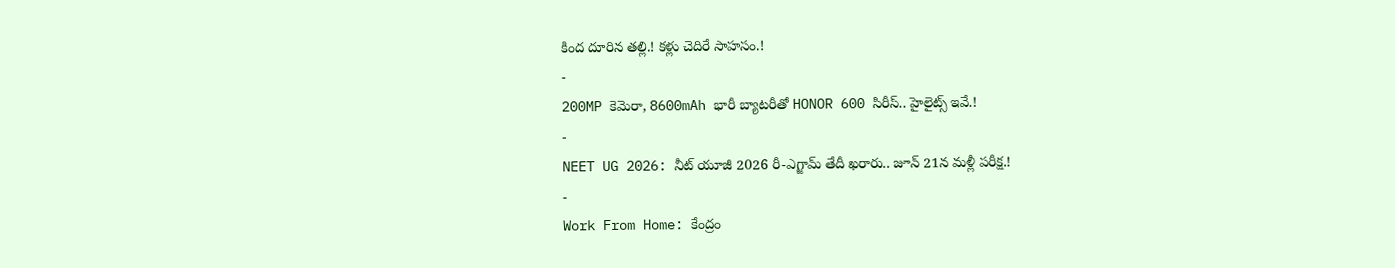కింద దూరిన తల్లి.! కళ్లు చెదిరే సాహసం.!
-
200MP కెమెరా, 8600mAh భారీ బ్యాటరీతో HONOR 600 సిరీస్.. హైలైట్స్ ఇవే.!
-
NEET UG 2026: నీట్ యూజీ 2026 రీ-ఎగ్జామ్ తేదీ ఖరారు.. జూన్ 21న మళ్లీ పరీక్ష.!
-
Work From Home: కేంద్రం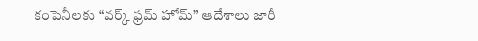కంపెనీలకు “వర్క్ ఫ్రమ్ హోమ్” ఆదేశాలు జారీ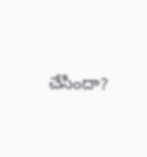చేసిందా?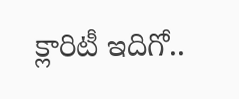క్లారిటీ ఇదిగో..